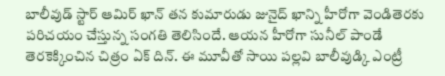బాలీవుడ్ స్టార్ ఆమిర్ ఖాన్ తన కుమారుడు జునైద్ ఖాన్ని హీరోగా వెండితెరకు పరిచయం చేస్తున్న సంగతి తెలిసిందే. ఆయన హీరోగా సునీల్ పాండే తెరకెక్కించిన చిత్రం ఏక్ దిన్. ఈ మూవీతో సాయి పల్లవి బాలీవుడ్కి ఎంట్రీ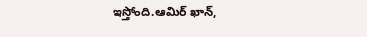ఇస్తోంది.ఆమిర్ ఖాన్,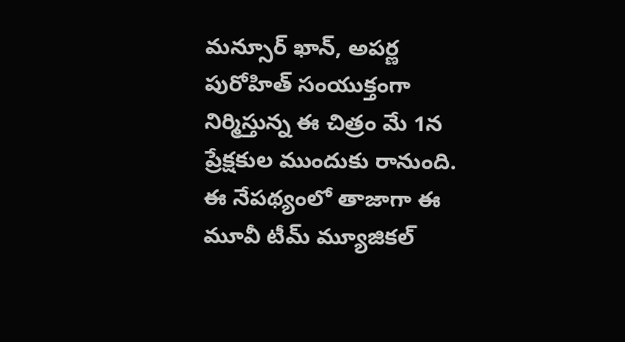మన్సూర్ ఖాన్, అపర్ణ పురోహిత్ సంయుక్తంగా నిర్మిస్తున్న ఈ చిత్రం మే 1న ప్రేక్షకుల ముందుకు రానుంది.
ఈ నేపథ్యంలో తాజాగా ఈ మూవీ టీమ్ మ్యూజికల్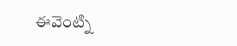ఈవెంట్ని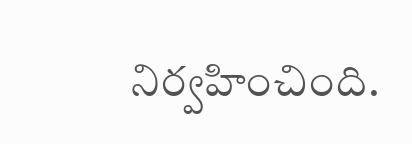నిర్వహించింది.